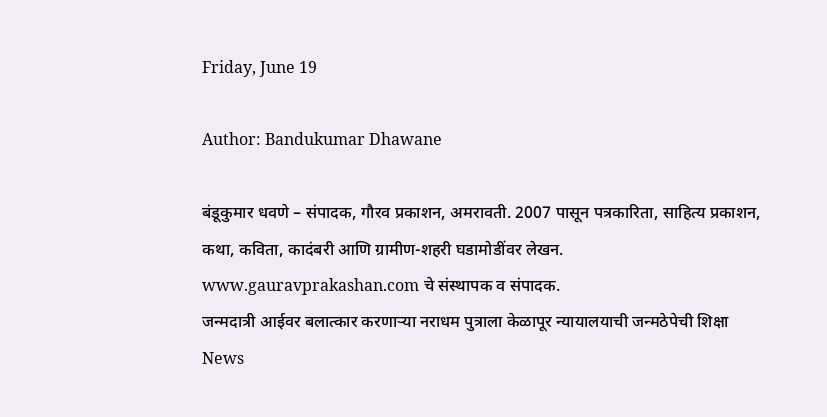Friday, June 19

Author: Bandukumar Dhawane

बंडूकुमार धवणे – संपादक, गौरव प्रकाशन, अमरावती. 2007 पासून पत्रकारिता, साहित्य प्रकाशन, कथा, कविता, कादंबरी आणि ग्रामीण-शहरी घडामोडींवर लेखन. www.gauravprakashan.com चे संस्थापक व संपादक.
जन्मदात्री आईवर बलात्कार करणाऱ्या नराधम पुत्राला केळापूर न्यायालयाची जन्मठेपेची शिक्षा
News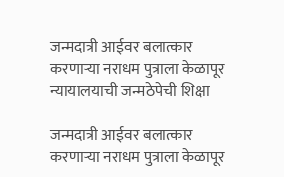जन्मदात्री आईवर बलात्कार करणाऱ्या नराधम पुत्राला केळापूर न्यायालयाची जन्मठेपेची शिक्षा

जन्मदात्री आईवर बलात्कार करणाऱ्या नराधम पुत्राला केळापूर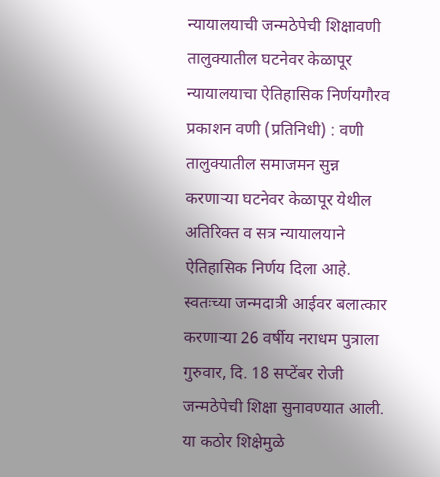न्यायालयाची जन्मठेपेची शिक्षावणी तालुक्यातील घटनेवर केळापूर न्यायालयाचा ऐतिहासिक निर्णयगौरव प्रकाशन वणी (प्रतिनिधी) : वणी तालुक्यातील समाजमन सुन्न करणाऱ्या घटनेवर केळापूर येथील अतिरिक्त व सत्र न्यायालयाने ऐतिहासिक निर्णय दिला आहे. स्वतःच्या जन्मदात्री आईवर बलात्कार करणाऱ्या 26 वर्षीय नराधम पुत्राला गुरुवार, दि. 18 सप्टेंबर रोजी जन्मठेपेची शिक्षा सुनावण्यात आली. या कठोर शिक्षेमुळे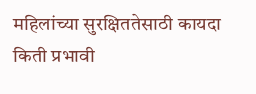महिलांच्या सुरक्षिततेसाठी कायदा किती प्रभावी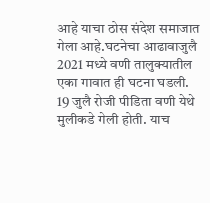आहे याचा ठोस संदेश समाजात गेला आहे.घटनेचा आढावाजुलै 2021 मध्ये वणी तालुक्यातील एका गावात ही घटना घडली. 19 जुलै रोजी पीडिता वणी येथे मुलीकडे गेली होती. याच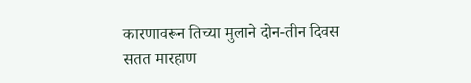कारणावरून तिच्या मुलाने दोन-तीन दिवस सतत मारहाण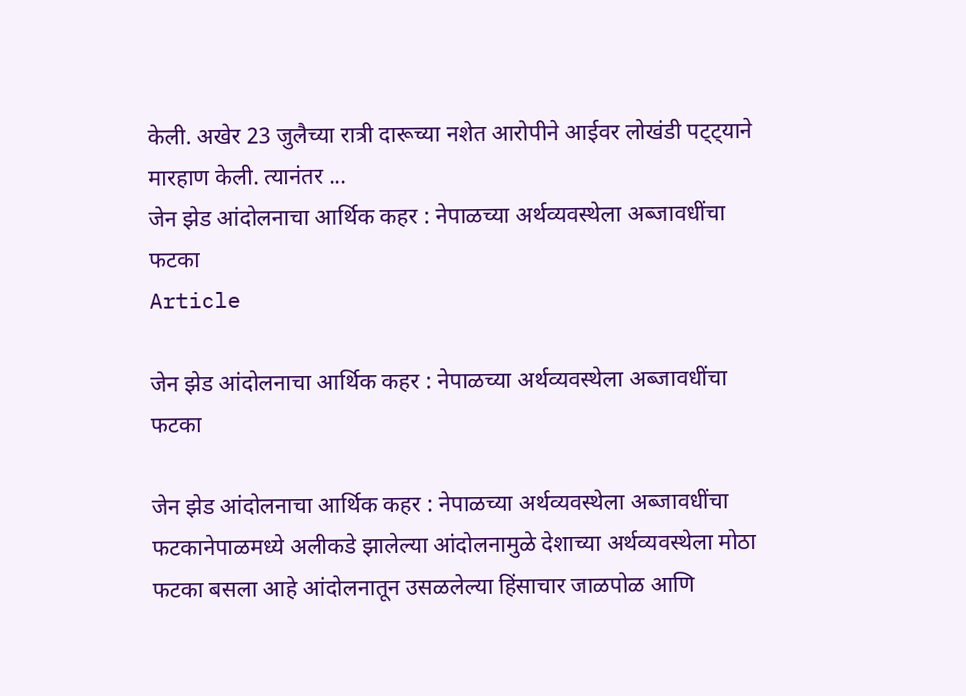केली. अखेर 23 जुलैच्या रात्री दारूच्या नशेत आरोपीने आईवर लोखंडी पट्ट्याने मारहाण केली. त्यानंतर ...
जेन झेड आंदोलनाचा आर्थिक कहर : नेपाळच्या अर्थव्यवस्थेला अब्जावधींचा फटका
Article

जेन झेड आंदोलनाचा आर्थिक कहर : नेपाळच्या अर्थव्यवस्थेला अब्जावधींचा फटका

जेन झेड आंदोलनाचा आर्थिक कहर : नेपाळच्या अर्थव्यवस्थेला अब्जावधींचा फटकानेपाळमध्ये अलीकडे झालेल्या आंदोलनामुळे देशाच्या अर्थव्यवस्थेला मोठा फटका बसला आहे आंदोलनातून उसळलेल्या हिंसाचार जाळपोळ आणि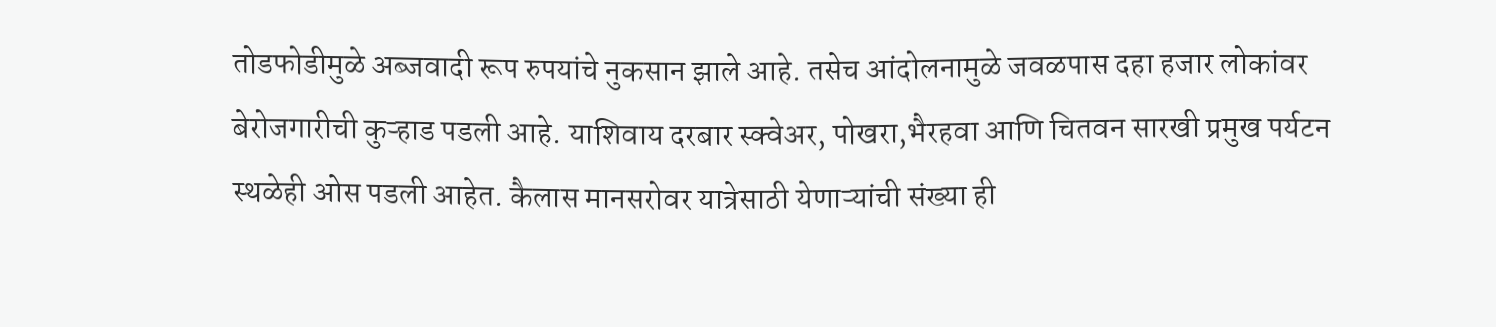तोडफोडीमुळे अब्जवादी रूप रुपयांचे नुकसान झाले आहे. तसेच आंदोलनामुळे जवळपास दहा हजार लोकांवर बेरोजगारीची कुऱ्हाड पडली आहे. याशिवाय दरबार स्क्वेअर, पोखरा,भैरहवा आणि चितवन सारखी प्रमुख पर्यटन स्थळेही ओस पडली आहेत. कैलास मानसरोवर यात्रेसाठी येणाऱ्यांची संख्या ही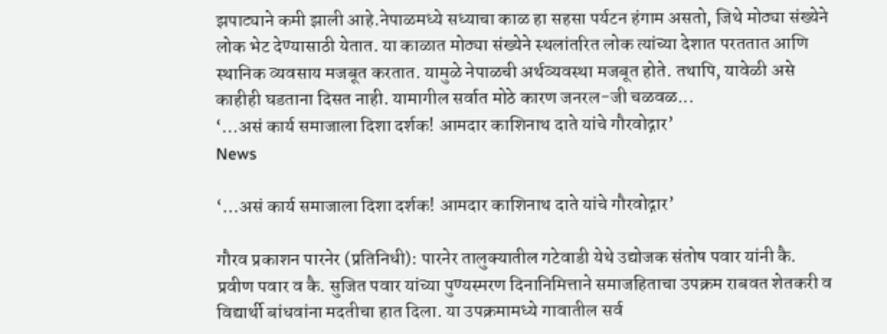झपाट्याने कमी झाली आहे.नेपाळमध्ये सध्याचा काळ हा सहसा पर्यटन हंगाम असतो, जिथे मोठ्या संख्येने लोक भेट देण्यासाठी येतात. या काळात मोठ्या संख्येने स्थलांतरित लोक त्यांच्या देशात परततात आणि स्थानिक व्यवसाय मजबूत करतात. यामुळे नेपाळची अर्थव्यवस्था मजबूत होते. तथापि, यावेळी असे काहीही घडताना दिसत नाही. यामागील सर्वात मोठे कारण जनरल-जी चळवळ...
‘…असं कार्य समाजाला दिशा दर्शक! आमदार काशिनाथ दाते यांचे गौरवोद्गार’
News

‘…असं कार्य समाजाला दिशा दर्शक! आमदार काशिनाथ दाते यांचे गौरवोद्गार’

गौरव प्रकाशन पारनेर (प्रतिनिधी): पारनेर तालुक्यातील गटेवाडी येथे उद्योजक संतोष पवार यांनी कै. प्रवीण पवार व कै. सुजित पवार यांच्या पुण्यस्मरण दिनानिमित्ताने समाजहिताचा उपक्रम राबवत शेतकरी व विद्यार्थी बांधवांना मदतीचा हात दिला. या उपक्रमामध्ये गावातील सर्व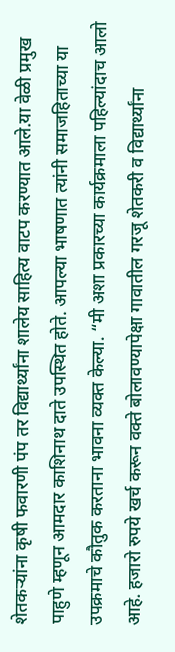शेतकऱ्यांना कृषी फवारणी पंप तर विद्यार्थ्यांना शालेय साहित्य वाटप करण्यात आले.या वेळी प्रमुख पाहुणे म्हणून आमदार काशिनाथ दाते उपस्थित होते. आपल्या भाषणात त्यांनी समाजहिताच्या या उपक्रमाचे कौतुक करताना भावना व्यक्त केल्या. “मी अशा प्रकारच्या कार्यक्रमाला पहिल्यांदाच आलो आहे. हजारो रुपये खर्च करून वक्ते बोलावण्यापेक्षा गावातील गरजू शेतकरी व विद्यार्थ्यांना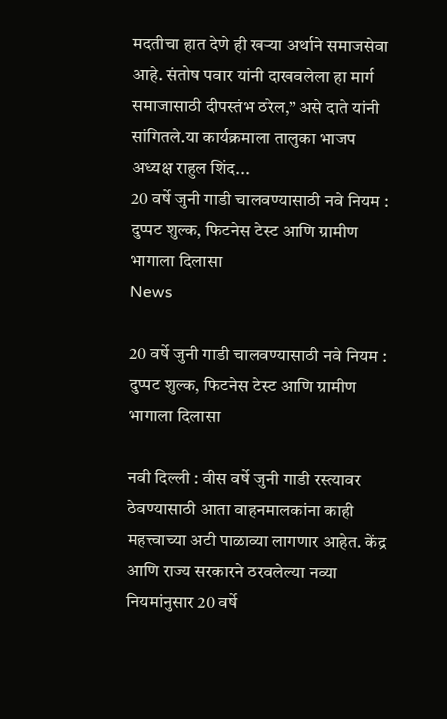मदतीचा हात देणे ही खऱ्या अर्थाने समाजसेवा आहे. संतोष पवार यांनी दाखवलेला हा मार्ग समाजासाठी दीपस्तंभ ठरेल,” असे दाते यांनी सांगितले.या कार्यक्रमाला तालुका भाजप अध्यक्ष राहुल शिंद...
20 वर्षे जुनी गाडी चालवण्यासाठी नवे नियम : दुप्पट शुल्क, फिटनेस टेस्ट आणि ग्रामीण भागाला दिलासा
News

20 वर्षे जुनी गाडी चालवण्यासाठी नवे नियम : दुप्पट शुल्क, फिटनेस टेस्ट आणि ग्रामीण भागाला दिलासा

नवी दिल्ली : वीस वर्षे जुनी गाडी रस्त्यावर ठेवण्यासाठी आता वाहनमालकांना काही महत्त्वाच्या अटी पाळाव्या लागणार आहेत. केंद्र आणि राज्य सरकारने ठरवलेल्या नव्या नियमांनुसार 20 वर्षे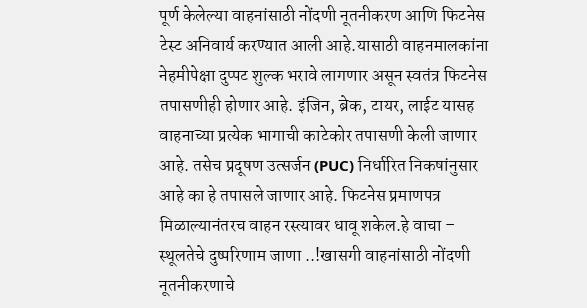पूर्ण केलेल्या वाहनांसाठी नोंदणी नूतनीकरण आणि फिटनेस टेस्ट अनिवार्य करण्यात आली आहे.यासाठी वाहनमालकांना नेहमीपेक्षा दुप्पट शुल्क भरावे लागणार असून स्वतंत्र फिटनेस तपासणीही होणार आहे. इंजिन, ब्रेक, टायर, लाईट यासह वाहनाच्या प्रत्येक भागाची काटेकोर तपासणी केली जाणार आहे. तसेच प्रदूषण उत्सर्जन (PUC) निर्धारित निकषांनुसार आहे का हे तपासले जाणार आहे. फिटनेस प्रमाणपत्र मिळाल्यानंतरच वाहन रस्त्यावर धावू शकेल.हे वाचा – स्थूलतेचे दुष्परिणाम जाणा ..!खासगी वाहनांसाठी नोंदणी नूतनीकरणाचे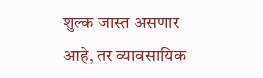शुल्क जास्त असणार आहे, तर व्यावसायिक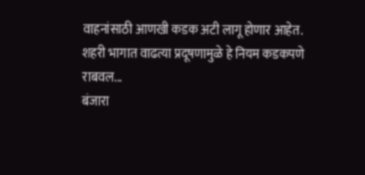वाहनांसाठी आणखी कडक अटी लागू होणार आहेत. शहरी भागात वाढत्या प्रदूषणामुळे हे नियम कडकपणे राबवल...
बंजारा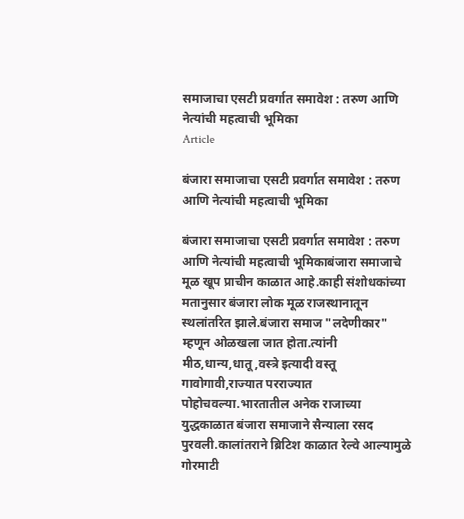समाजाचा एसटी प्रवर्गात समावेश : तरुण आणि नेत्यांची महत्वाची भूमिका
Article

बंजारा समाजाचा एसटी प्रवर्गात समावेश : तरुण आणि नेत्यांची महत्वाची भूमिका

बंजारा समाजाचा एसटी प्रवर्गात समावेश : तरुण आणि नेत्यांची महत्वाची भूमिकाबंजारा समाजाचे मूळ खूप प्राचीन काळात आहे.काही संशोधकांच्या मतानुसार बंजारा लोक मूळ राजस्थानातून स्थलांतरित झाले.बंजारा समाज "लदेणीकार" म्हणून ओळखला जात होता.त्यांनी मीठ,धान्य,धातू,वस्त्रे इत्यादी वस्तू गावोगावी,राज्यात परराज्यात पोहोचवल्या.भारतातील अनेक राजाच्या युद्धकाळात बंजारा समाजाने सैन्याला रसद पुरवली.कालांतराने ब्रिटिश काळात रेल्वे आल्यामुळे गोरमाटी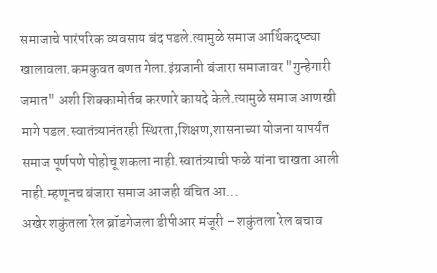समाजाचे पारंपरिक व्यवसाय बंद पडले.त्यामुळे समाज आर्थिकदृष्ट्या खालावला.कमकुवत बणत गेला.इंग्रजानी बंजारा समाजावर "गुन्हेगारी जमात" अशी शिक्कामोर्तब करणारे कायदे केले.त्यामुळे समाज आणखी मागे पडल.स्वातंत्र्यानंतरही स्थिरता,शिक्षण,शासनाच्या योजना यापर्यंत समाज पूर्णपणे पोहोचू शकला नाही.स्वातंत्र्याची फळे यांना चाखता आली नाही.म्हणूनच बंजारा समाज आजही वंचित आ...
अखेर शकुंतला रेल ब्रॉडगेजला डीपीआर मंजूरी – शकुंतला रेल बचाव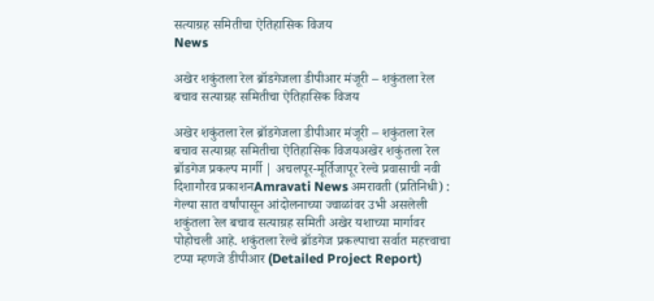सत्याग्रह समितीचा ऐतिहासिक विजय
News

अखेर शकुंतला रेल ब्रॉडगेजला डीपीआर मंजूरी – शकुंतला रेल बचाव सत्याग्रह समितीचा ऐतिहासिक विजय

अखेर शकुंतला रेल ब्रॉडगेजला डीपीआर मंजूरी – शकुंतला रेल बचाव सत्याग्रह समितीचा ऐतिहासिक विजयअखेर शकुंतला रेल ब्रॉडगेज प्रकल्प मार्गी | अचलपूर-मूर्तिजापूर रेल्वे प्रवासाची नवी दिशागौरव प्रकाशनAmravati News अमरावती (प्रतिनिधी) : गेल्या सात वर्षांपासून आंदोलनाच्या ज्वाळांवर उभी असलेली शकुंतला रेल बचाव सत्याग्रह समिती अखेर यशाच्या मार्गावर पोहोचली आहे. शकुंतला रेल्वे ब्रॉडगेज प्रकल्पाचा सर्वात महत्त्वाचा टप्पा म्हणजे डीपीआर (Detailed Project Report)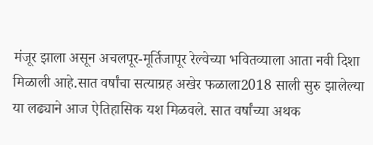मंजूर झाला असून अचलपूर-मूर्तिजापूर रेल्वेच्या भवितव्याला आता नवी दिशा मिळाली आहे.सात वर्षांचा सत्याग्रह अखेर फळाला2018 साली सुरु झालेल्या या लढ्याने आज ऐतिहासिक यश मिळवले. सात वर्षांच्या अथक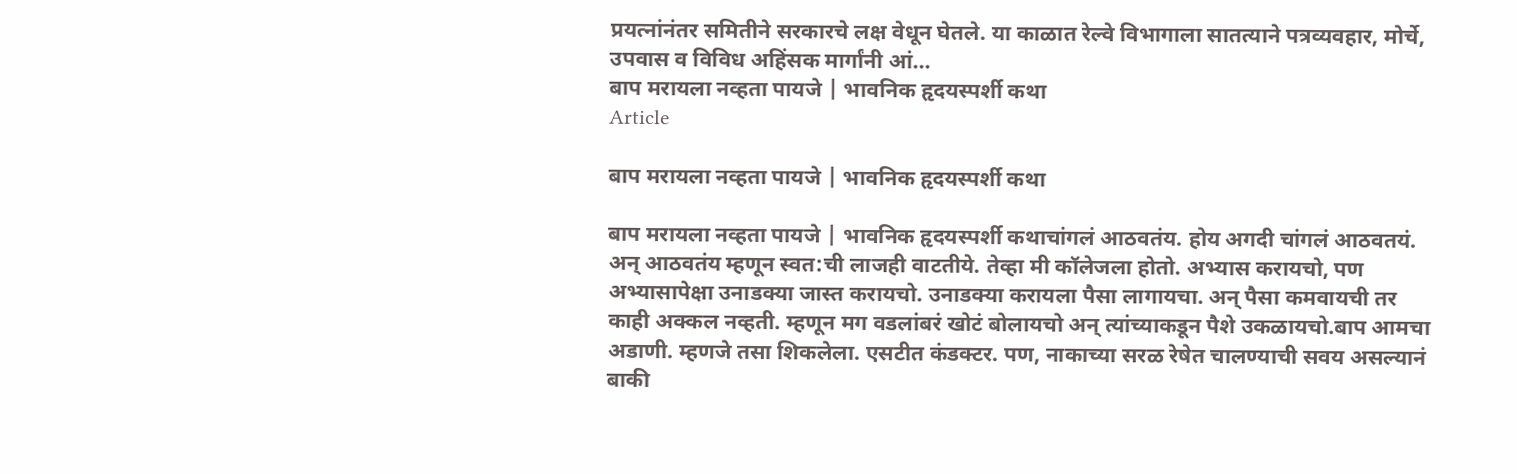प्रयत्नांनंतर समितीने सरकारचे लक्ष वेधून घेतले. या काळात रेल्वे विभागाला सातत्याने पत्रव्यवहार, मोर्चे, उपवास व विविध अहिंसक मार्गांनी आं...
बाप मरायला नव्हता पायजे | भावनिक हृदयस्पर्शी कथा
Article

बाप मरायला नव्हता पायजे | भावनिक हृदयस्पर्शी कथा

बाप मरायला नव्हता पायजे | भावनिक हृदयस्पर्शी कथाचांगलं आठवतंय. होय अगदी चांगलं आठवतयं. अन् आठवतंय म्हणून स्वत:ची लाजही वाटतीये. तेव्हा मी कॉलेजला होतो. अभ्यास करायचो, पण अभ्यासापेक्षा उनाडक्या जास्त करायचो. उनाडक्या करायला पैसा लागायचा. अन् पैसा कमवायची तर काही अक्कल नव्हती. म्हणून मग वडलांबरं खोटं बोलायचो अन् त्यांच्याकडून पैशे उकळायचो.बाप आमचा अडाणी. म्हणजे तसा शिकलेला. एसटीत कंडक्टर. पण, नाकाच्या सरळ रेषेत चालण्याची सवय असल्यानं बाकी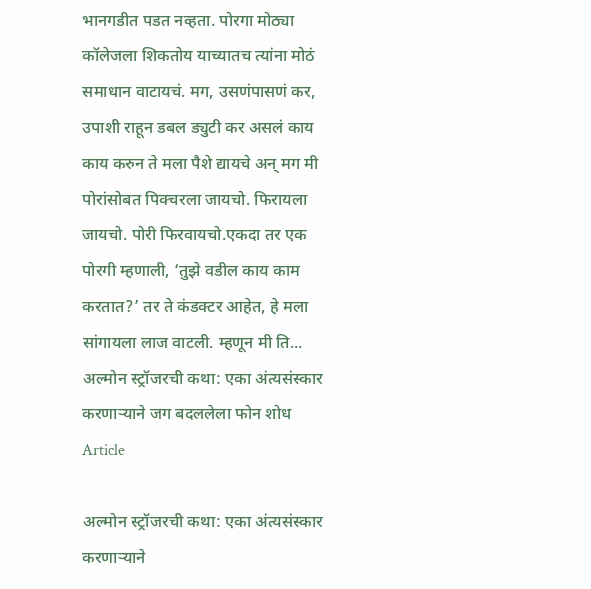भानगडीत पडत नव्हता. पोरगा मोठ्या कॉलेजला शिकतोय याच्यातच त्यांना मोठं समाधान वाटायचं. मग, उसणंपासणं कर, उपाशी राहून डबल ड्युटी कर असलं काय काय करुन ते मला पैशे द्यायचे अन् मग मी पोरांसोबत पिक्चरला जायचो. फिरायला जायचो. पोरी फिरवायचो.एकदा तर एक पोरगी म्हणाली, ‘तुझे वडील काय काम करतात?’ तर ते कंडक्टर आहेत, हे मला सांगायला लाज वाटली. म्हणून मी ति...
अल्मोन स्ट्रॉजरची कथा: एका अंत्यसंस्कार करणाऱ्याने जग बदललेला फोन शोध
Article

अल्मोन स्ट्रॉजरची कथा: एका अंत्यसंस्कार करणाऱ्याने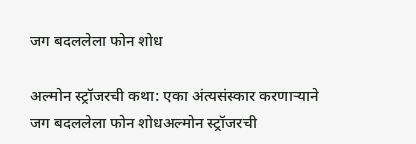जग बदललेला फोन शोध

अल्मोन स्ट्रॉजरची कथा: एका अंत्यसंस्कार करणाऱ्याने जग बदललेला फोन शोधअल्मोन स्ट्रॉजरची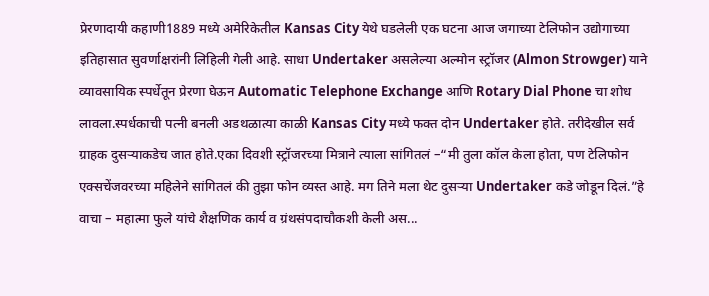प्रेरणादायी कहाणी1889 मध्ये अमेरिकेतील Kansas City येथे घडलेली एक घटना आज जगाच्या टेलिफोन उद्योगाच्या इतिहासात सुवर्णाक्षरांनी लिहिली गेली आहे. साधा Undertaker असलेल्या अल्मोन स्ट्रॉजर (Almon Strowger) याने व्यावसायिक स्पर्धेतून प्रेरणा घेऊन Automatic Telephone Exchange आणि Rotary Dial Phone चा शोध लावला.स्पर्धकाची पत्नी बनली अडथळात्या काळी Kansas City मध्ये फक्त दोन Undertaker होते. तरीदेखील सर्व ग्राहक दुसऱ्याकडेच जात होते.एका दिवशी स्ट्रॉजरच्या मित्राने त्याला सांगितलं –“मी तुला कॉल केला होता, पण टेलिफोन एक्सचेंजवरच्या महिलेने सांगितलं की तुझा फोन व्यस्त आहे. मग तिने मला थेट दुसऱ्या Undertaker कडे जोडून दिलं.”हे वाचा – महात्मा फुले यांचे शैक्षणिक कार्य व ग्रंथसंपदाचौकशी केली अस...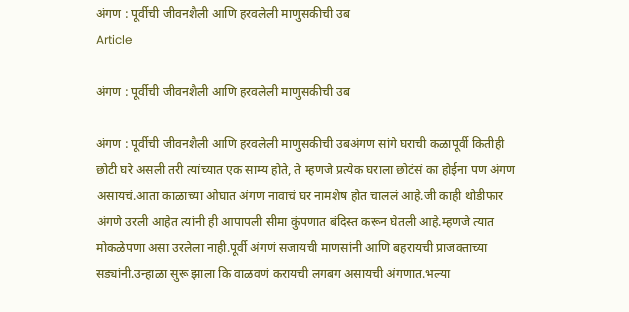अंगण : पूर्वीची जीवनशैली आणि हरवलेली माणुसकीची उब
Article

अंगण : पूर्वीची जीवनशैली आणि हरवलेली माणुसकीची उब

अंगण : पूर्वीची जीवनशैली आणि हरवलेली माणुसकीची उबअंगण सांगे घराची कळापूर्वी कितीही छोटी घरे असली तरी त्यांच्यात एक साम्य होते, ते म्हणजे प्रत्येक घराला छोटंसं का होईना पण अंगण असायचं.आता काळाच्या ओघात अंगण नावाचं घर नामशेष होत चाललं आहे.जी काही थोडीफार अंगणे उरली आहेत त्यांनी ही आपापली सीमा कुंपणात बंदिस्त करून घेतली आहे.म्हणजे त्यात मोकळेपणा असा उरलेला नाही.पूर्वी अंगणं सजायची माणसांनी आणि बहरायची प्राजक्ताच्या सड्यांनी.उन्हाळा सुरू झाला कि वाळवणं करायची लगबग असायची अंगणात.भल्या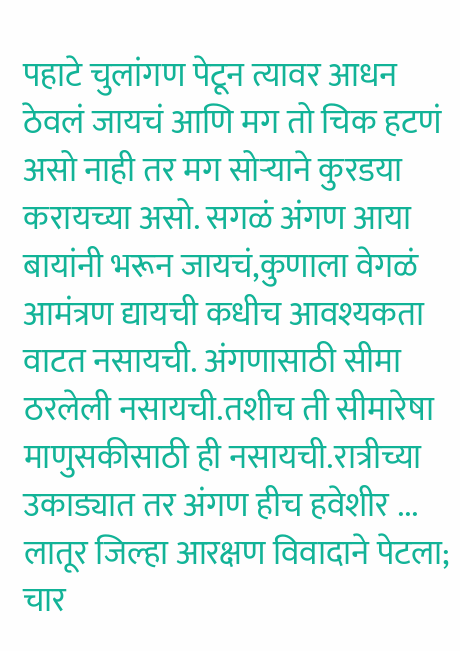पहाटे चुलांगण पेटून त्यावर आधन ठेवलं जायचं आणि मग तो चिक हटणं असो नाही तर मग सोऱ्याने कुरडया करायच्या असो. सगळं अंगण आया बायांनी भरून जायचं,कुणाला वेगळं आमंत्रण द्यायची कधीच आवश्यकता वाटत नसायची. अंगणासाठी सीमा ठरलेली नसायची.तशीच ती सीमारेषा माणुसकीसाठी ही नसायची.रात्रीच्या उकाड्यात तर अंगण हीच हवेशीर ...
लातूर जिल्हा आरक्षण विवादाने पेटला; चार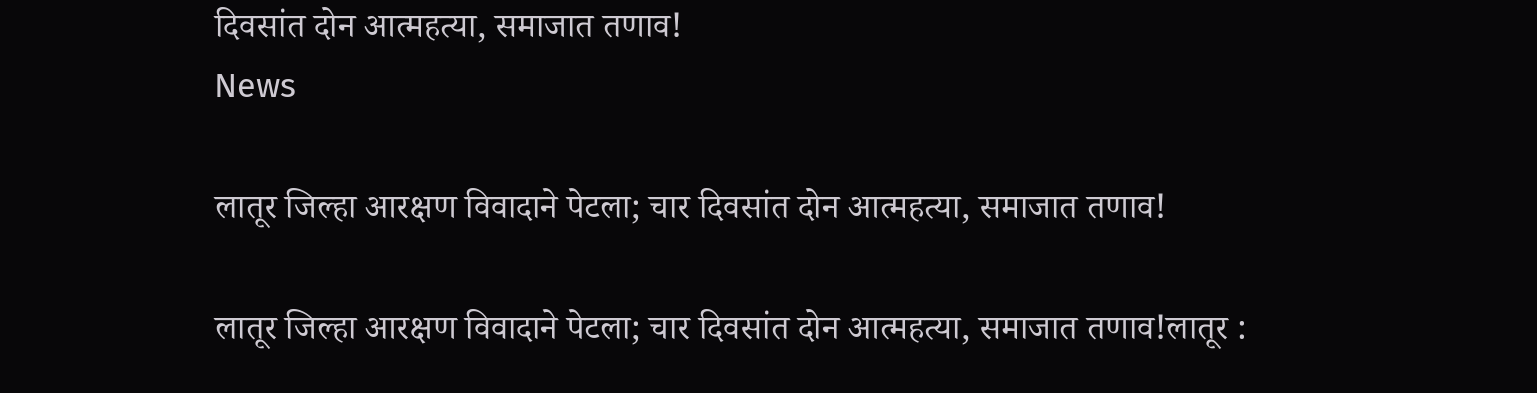दिवसांत दोन आत्महत्या, समाजात तणाव!
News

लातूर जिल्हा आरक्षण विवादाने पेटला; चार दिवसांत दोन आत्महत्या, समाजात तणाव!

लातूर जिल्हा आरक्षण विवादाने पेटला; चार दिवसांत दोन आत्महत्या, समाजात तणाव!लातूर :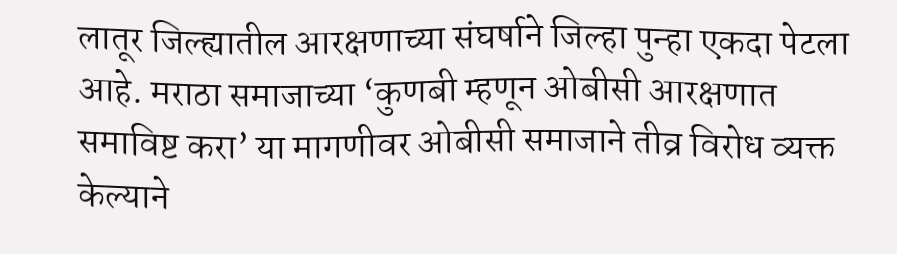लातूर जिल्ह्यातील आरक्षणाच्या संघर्षाने जिल्हा पुन्हा एकदा पेटला आहे. मराठा समाजाच्या ‘कुणबी म्हणून ओबीसी आरक्षणात समाविष्ट करा’ या मागणीवर ओबीसी समाजाने तीव्र विरोध व्यक्त केल्याने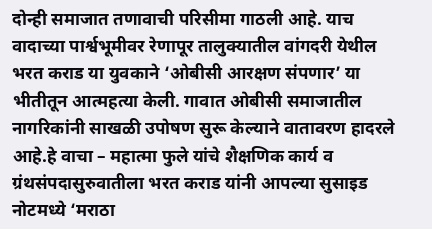दोन्ही समाजात तणावाची परिसीमा गाठली आहे. याच वादाच्या पार्श्वभूमीवर रेणापूर तालुक्यातील वांगदरी येथील भरत कराड या युवकाने ‘ओबीसी आरक्षण संपणार’ या भीतीतून आत्महत्या केली. गावात ओबीसी समाजातील नागरिकांनी साखळी उपोषण सुरू केल्याने वातावरण हादरले आहे.हे वाचा – महात्मा फुले यांचे शैक्षणिक कार्य व ग्रंथसंपदासुरुवातीला भरत कराड यांनी आपल्या सुसाइड नोटमध्ये ‘मराठा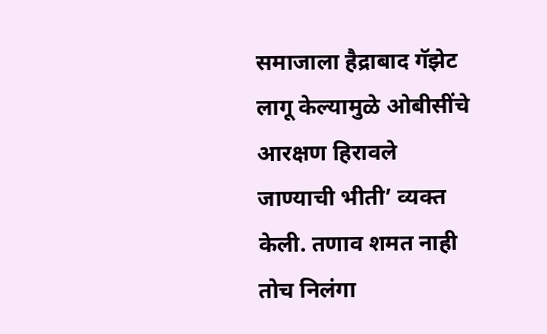समाजाला हैद्राबाद गॅझेट लागू केल्यामुळे ओबीसींचे आरक्षण हिरावले जाण्याची भीती’ व्यक्त केली. तणाव शमत नाही तोच निलंगा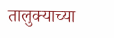तालुक्याच्या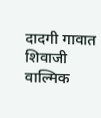दादगी गावात शिवाजी वाल्मिक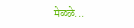मेळ्ळे...